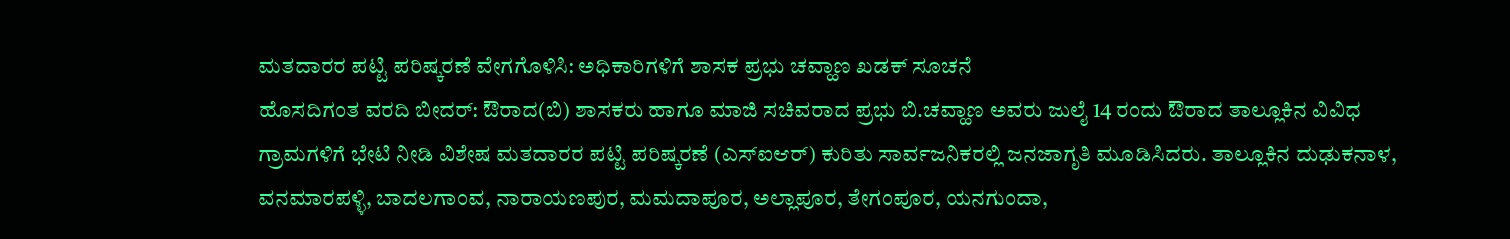ಮತದಾರರ ಪಟ್ಟಿ ಪರಿಷ್ಕರಣೆ ವೇಗಗೊಳಿಸಿ: ಅಧಿಕಾರಿಗಳಿಗೆ ಶಾಸಕ ಪ್ರಭು ಚವ್ಹಾಣ ಖಡಕ್ ಸೂಚನೆ
ಹೊಸದಿಗಂತ ವರದಿ ಬೀದರ್: ಔರಾದ(ಬಿ) ಶಾಸಕರು ಹಾಗೂ ಮಾಜಿ ಸಚಿವರಾದ ಪ್ರಭು ಬಿ.ಚವ್ಹಾಣ ಅವರು ಜುಲೈ 14 ರಂದು ಔರಾದ ತಾಲ್ಲೂಕಿನ ವಿವಿಧ ಗ್ರಾಮಗಳಿಗೆ ಭೇಟಿ ನೀಡಿ ವಿಶೇಷ ಮತದಾರರ ಪಟ್ಟಿ ಪರಿಷ್ಕರಣೆ (ಎಸ್ಐಆರ್) ಕುರಿತು ಸಾರ್ವಜನಿಕರಲ್ಲಿ ಜನಜಾಗೃತಿ ಮೂಡಿಸಿದರು. ತಾಲ್ಲೂಕಿನ ದುಢುಕನಾಳ, ವನಮಾರಪಳ್ಳಿ, ಬಾದಲಗಾಂವ, ನಾರಾಯಣಪುರ, ಮಮದಾಪೂರ, ಅಲ್ಲಾಪೂರ, ತೇಗಂಪೂರ, ಯನಗುಂದಾ,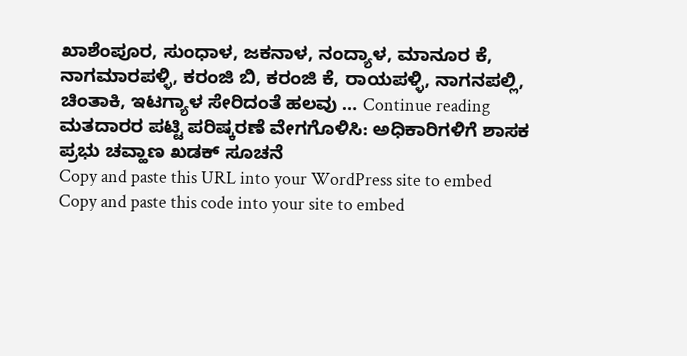ಖಾಶೆಂಪೂರ, ಸುಂಧಾಳ, ಜಕನಾಳ, ನಂದ್ಯಾಳ, ಮಾನೂರ ಕೆ, ನಾಗಮಾರಪಳ್ಳಿ, ಕರಂಜಿ ಬಿ, ಕರಂಜಿ ಕೆ, ರಾಯಪಳ್ಳಿ, ನಾಗನಪಲ್ಲಿ, ಚಿಂತಾಕಿ, ಇಟಗ್ಯಾಳ ಸೇರಿದಂತೆ ಹಲವು … Continue reading ಮತದಾರರ ಪಟ್ಟಿ ಪರಿಷ್ಕರಣೆ ವೇಗಗೊಳಿಸಿ: ಅಧಿಕಾರಿಗಳಿಗೆ ಶಾಸಕ ಪ್ರಭು ಚವ್ಹಾಣ ಖಡಕ್ ಸೂಚನೆ
Copy and paste this URL into your WordPress site to embed
Copy and paste this code into your site to embed